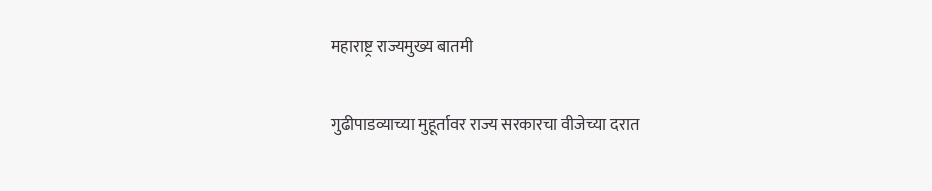महाराष्ट्र राज्यमुख्य बातमी

गुढीपाडव्याच्या मुहूर्तावर राज्य सरकारचा वीजेच्या दरात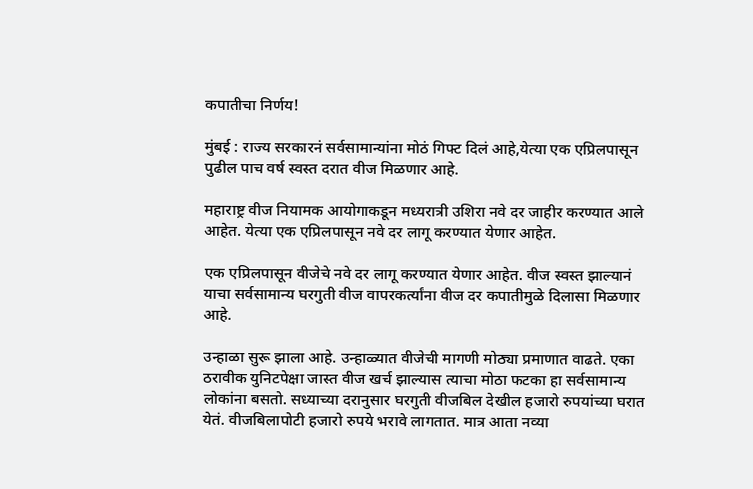कपातीचा निर्णय!

मुंबई : राज्य सरकारनं सर्वसामान्यांना मोठं गिफ्ट दिलं आहे,येत्या एक एप्रिलपासून पुढील पाच वर्ष स्वस्त दरात वीज मिळणार आहे.

महाराष्ट्र वीज नियामक आयोगाकडून मध्यरात्री उशिरा नवे दर जाहीर करण्यात आले आहेत. येत्या एक एप्रिलपासून नवे दर लागू करण्यात येणार आहेत.

एक एप्रिलपासून वीजेचे नवे दर लागू करण्यात येणार आहेत. वीज स्वस्त झाल्यानं याचा सर्वसामान्य घरगुती वीज वापरकर्त्यांना वीज दर कपातीमुळे दिलासा मिळणार आहे.

उन्हाळा सुरू झाला आहे. उन्हाळ्यात वीजेची मागणी मोठ्या प्रमाणात वाढते. एका ठरावीक युनिटपेक्षा जास्त वीज खर्च झाल्यास त्याचा मोठा फटका हा सर्वसामान्य लोकांना बसतो. सध्याच्या दरानुसार घरगुती वीजबिल देखील हजारो रुपयांच्या घरात येतं. वीजबिलापोटी हजारो रुपये भरावे लागतात. मात्र आता नव्या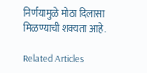निर्णयामुळे मोठा दिलासा मिळण्याची शक्यता आहे.

Related Articles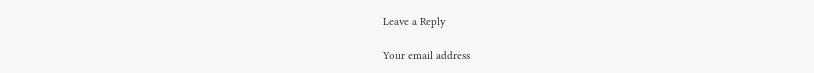Leave a Reply

Your email address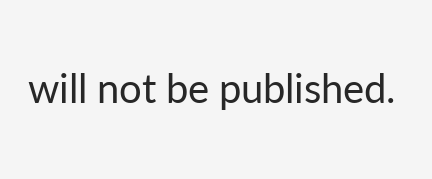will not be published.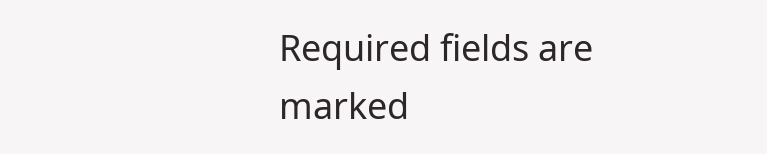Required fields are marked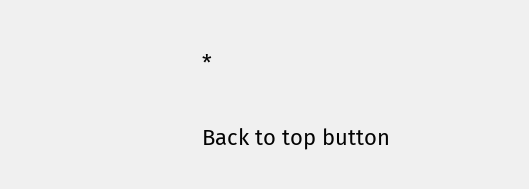*

Back to top button